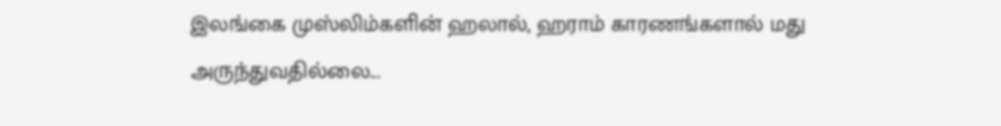இலங்கை முஸ்லிம்களின் ஹலால், ஹராம் காரணங்களால் மது அருந்துவதில்லை...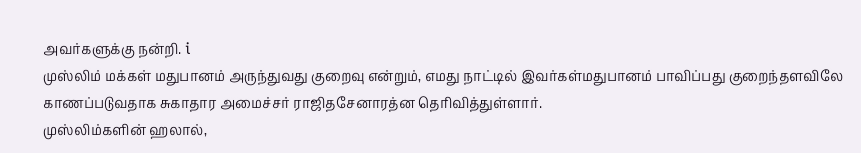அவர்களுக்கு நன்றி. i
முஸ்லிம் மக்கள் மதுபானம் அருந்துவது குறைவு என்றும், எமது நாட்டில் இவர்கள்மதுபானம் பாவிப்பது குறைந்தளவிலே காணப்படுவதாக சுகாதார அமைச்சர் ராஜிதசேனாரத்ன தெரிவித்துள்ளார்.
முஸ்லிம்களின் ஹலால்,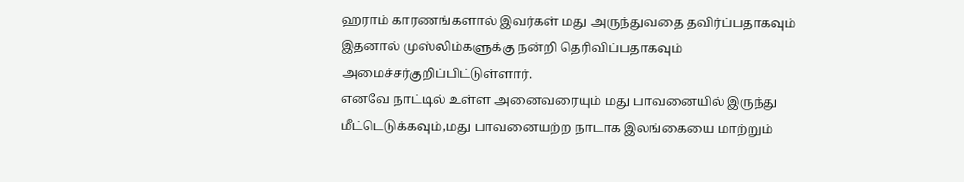ஹராம் காரணங்களால் இவர்கள் மது அருந்துவதை தவிர்ப்பதாகவும் இதனால் முஸ்லிம்களுக்கு நன்றி தெரிவிப்பதாகவும் அமைச்சர்குறிப்பிட்டுள்ளார்.
எனவே நாட்டில் உள்ள அனைவரையும் மது பாவனையில் இருந்து மீட்டெடுக்கவும்,மது பாவனையற்ற நாடாக இலங்கையை மாற்றும்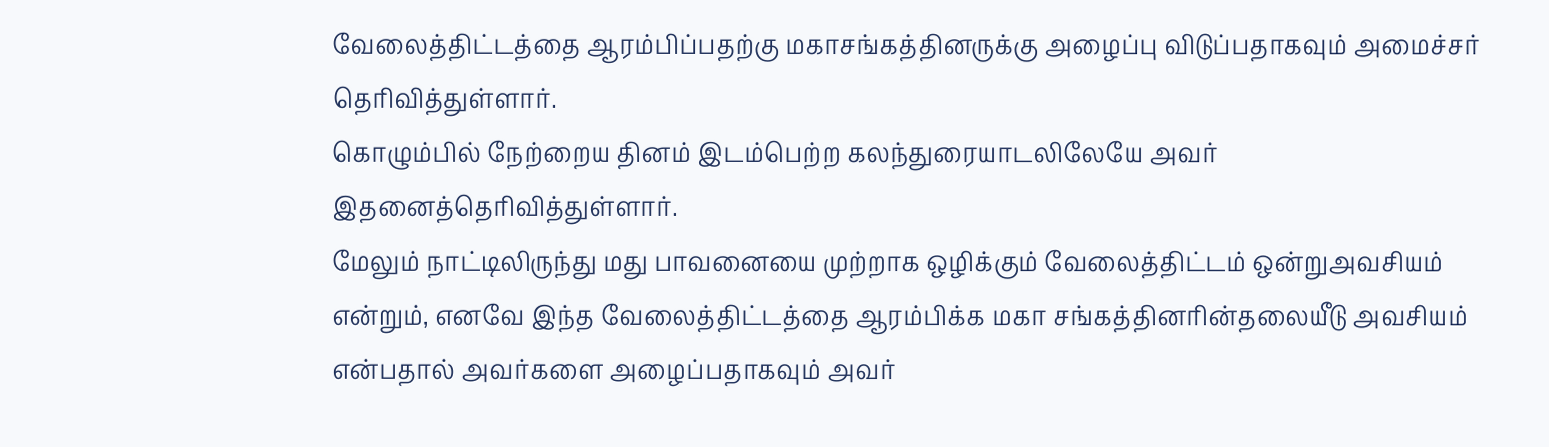வேலைத்திட்டத்தை ஆரம்பிப்பதற்கு மகாசங்கத்தினருக்கு அழைப்பு விடுப்பதாகவும் அமைச்சர் தெரிவித்துள்ளார்.
கொழும்பில் நேற்றைய தினம் இடம்பெற்ற கலந்துரையாடலிலேயே அவர் இதனைத்தெரிவித்துள்ளார்.
மேலும் நாட்டிலிருந்து மது பாவனையை முற்றாக ஒழிக்கும் வேலைத்திட்டம் ஒன்றுஅவசியம் என்றும், எனவே இந்த வேலைத்திட்டத்தை ஆரம்பிக்க மகா சங்கத்தினரின்தலையீடு அவசியம் என்பதால் அவர்களை அழைப்பதாகவும் அவர்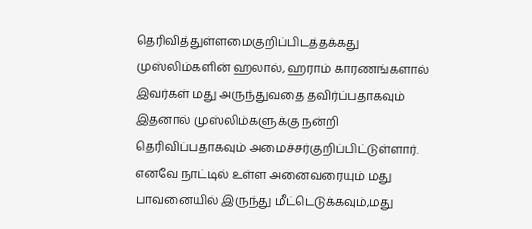தெரிவித்துள்ளமைகுறிப்பிடத்தக்கது
முஸ்லிம்களின் ஹலால், ஹராம் காரணங்களால் இவர்கள் மது அருந்துவதை தவிர்ப்பதாகவும் இதனால் முஸ்லிம்களுக்கு நன்றி தெரிவிப்பதாகவும் அமைச்சர்குறிப்பிட்டுள்ளார்.
எனவே நாட்டில் உள்ள அனைவரையும் மது பாவனையில் இருந்து மீட்டெடுக்கவும்,மது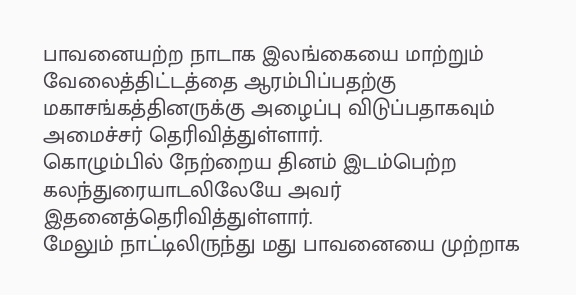பாவனையற்ற நாடாக இலங்கையை மாற்றும் வேலைத்திட்டத்தை ஆரம்பிப்பதற்கு மகாசங்கத்தினருக்கு அழைப்பு விடுப்பதாகவும் அமைச்சர் தெரிவித்துள்ளார்.
கொழும்பில் நேற்றைய தினம் இடம்பெற்ற கலந்துரையாடலிலேயே அவர் இதனைத்தெரிவித்துள்ளார்.
மேலும் நாட்டிலிருந்து மது பாவனையை முற்றாக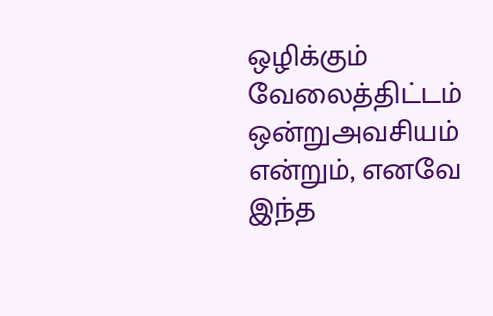ஒழிக்கும் வேலைத்திட்டம் ஒன்றுஅவசியம் என்றும், எனவே இந்த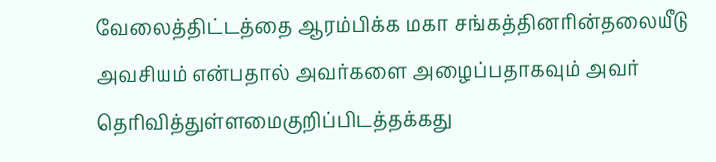வேலைத்திட்டத்தை ஆரம்பிக்க மகா சங்கத்தினரின்தலையீடு அவசியம் என்பதால் அவர்களை அழைப்பதாகவும் அவர் தெரிவித்துள்ளமைகுறிப்பிடத்தக்கது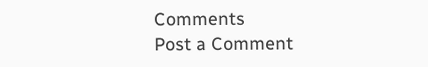Comments
Post a Comment